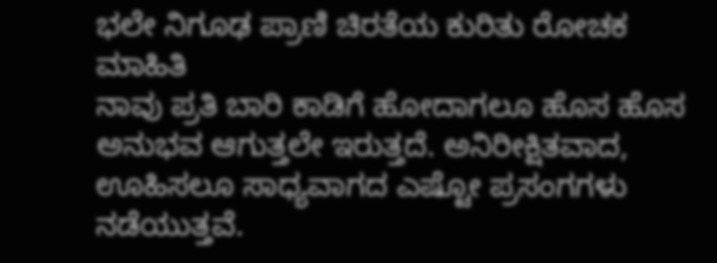ಭಲೇ ನಿಗೂಢ ಪ್ರಾಣಿ ಚಿರತೆಯ ಕುರಿತು ರೋಚಕ ಮಾಹಿತಿ
ನಾವು ಪ್ರತಿ ಬಾರಿ ಕಾಡಿಗೆ ಹೋದಾಗಲೂ ಹೊಸ ಹೊಸ ಅನುಭವ ಆಗುತ್ತಲೇ ಇರುತ್ತದೆ. ಅನಿರೀಕ್ಷಿತವಾದ, ಊಹಿಸಲೂ ಸಾಧ್ಯವಾಗದ ಎಷ್ಟೋ ಪ್ರಸಂಗಗಳು ನಡೆಯುತ್ತವೆ.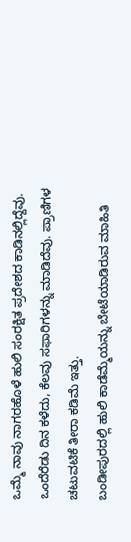ಒಮ್ಮೆ ನಾವು ನಾಗರಹೊಳೆ ಹುಲಿ ಸಂರಕ್ಷಿತ ಪ್ರದೇಶದ ಕಾಡಿನಲ್ಲಿದ್ದೆವು. ಒಂದೆರೆಡು ದಿನ ಕಳೆದು, ಕೆಲವು ಸಫಾರಿಗಳನ್ನು ಮಾಡಿದೆವು. ಪ್ರಾಣಿಗಳ ಚಟುವಟಿಕೆ ತೀರಾ ಕಡಿಮೆ ಇತ್ತು.
ಬಂಡೀಪುರದಲ್ಲಿ ಹುಲಿ ಕಾಡೆಮ್ಮೆಯನ್ನು ಬೇಟೆಯಾಡಿರುವ ಮಾಹಿತಿ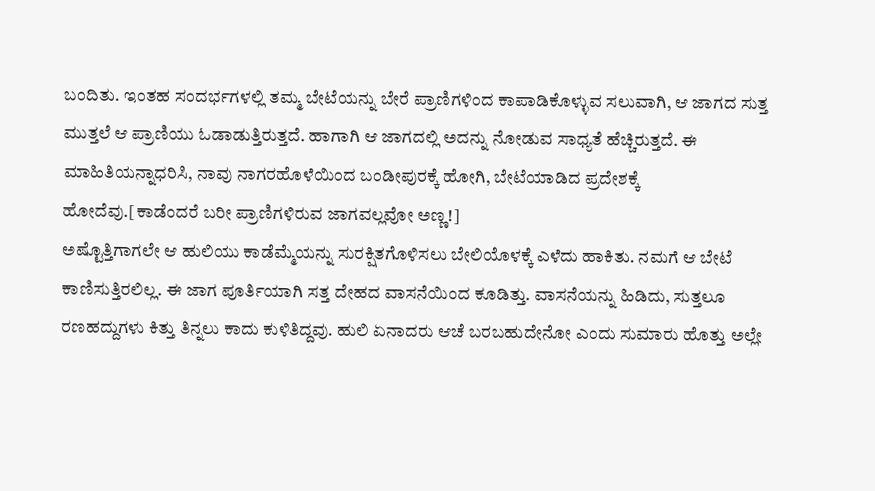ಬಂದಿತು. ಇಂತಹ ಸಂದರ್ಭಗಳಲ್ಲಿ ತಮ್ಮ ಬೇಟೆಯನ್ನು ಬೇರೆ ಪ್ರಾಣಿಗಳಿಂದ ಕಾಪಾಡಿಕೊಳ್ಳುವ ಸಲುವಾಗಿ, ಆ ಜಾಗದ ಸುತ್ತ ಮುತ್ತಲೆ ಆ ಪ್ರಾಣಿಯು ಓಡಾಡುತ್ತಿರುತ್ತದೆ. ಹಾಗಾಗಿ ಆ ಜಾಗದಲ್ಲಿ ಅದನ್ನು ನೋಡುವ ಸಾಧ್ಯತೆ ಹೆಚ್ಚಿರುತ್ತದೆ. ಈ ಮಾಹಿತಿಯನ್ನಾಧರಿಸಿ, ನಾವು ನಾಗರಹೊಳೆಯಿಂದ ಬಂಡೀಪುರಕ್ಕೆ ಹೋಗಿ, ಬೇಟೆಯಾಡಿದ ಪ್ರದೇಶಕ್ಕೆ ಹೋದೆವು.[ಕಾಡೆಂದರೆ ಬರೀ ಪ್ರಾಣಿಗಳಿರುವ ಜಾಗವಲ್ಲವೋ ಅಣ್ಣ!]
ಅಷ್ಟೊತ್ತಿಗಾಗಲೇ ಆ ಹುಲಿಯು ಕಾಡೆಮ್ಮೆಯನ್ನು ಸುರಕ್ಷಿತಗೊಳಿಸಲು ಬೇಲಿಯೊಳಕ್ಕೆ ಎಳೆದು ಹಾಕಿತು. ನಮಗೆ ಆ ಬೇಟೆ ಕಾಣಿಸುತ್ತಿರಲಿಲ್ಲ. ಈ ಜಾಗ ಪೂರ್ತಿಯಾಗಿ ಸತ್ತ ದೇಹದ ವಾಸನೆಯಿಂದ ಕೂಡಿತ್ತು. ವಾಸನೆಯನ್ನು ಹಿಡಿದು, ಸುತ್ತಲೂ ರಣಹದ್ದುಗಳು ಕಿತ್ತು ತಿನ್ನಲು ಕಾದು ಕುಳಿತಿದ್ದವು. ಹುಲಿ ಏನಾದರು ಆಚೆ ಬರಬಹುದೇನೋ ಎಂದು ಸುಮಾರು ಹೊತ್ತು ಅಲ್ಲೇ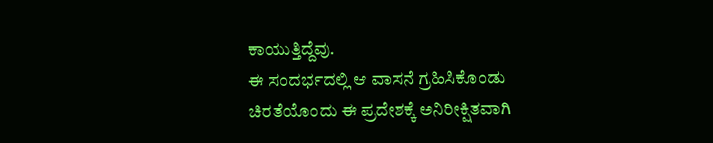ಕಾಯುತ್ತಿದ್ದೆವು.
ಈ ಸಂದರ್ಭದಲ್ಲಿ ಆ ವಾಸನೆ ಗ್ರಹಿಸಿಕೊಂಡು ಚಿರತೆಯೊಂದು ಈ ಪ್ರದೇಶಕ್ಕೆ ಅನಿರೀಕ್ಷಿತವಾಗಿ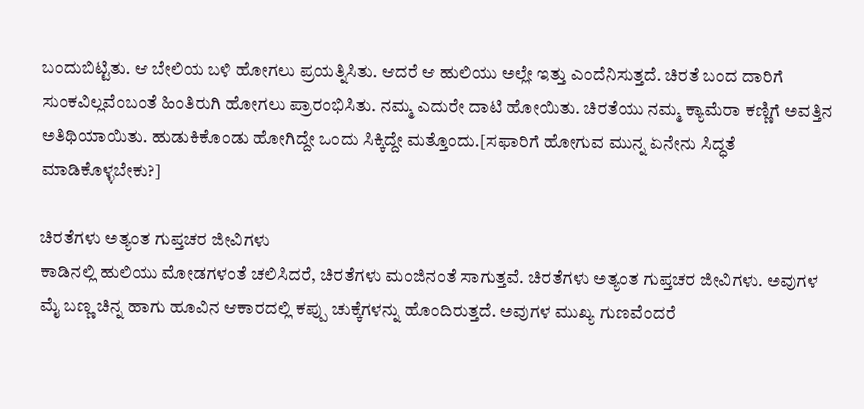ಬಂದುಬಿಟ್ಟಿತು. ಆ ಬೇಲಿಯ ಬಳಿ ಹೋಗಲು ಪ್ರಯತ್ನಿಸಿತು. ಆದರೆ ಆ ಹುಲಿಯು ಅಲ್ಲೇ ಇತ್ತು ಎಂದೆನಿಸುತ್ತದೆ. ಚಿರತೆ ಬಂದ ದಾರಿಗೆ ಸುಂಕವಿಲ್ಲವೆಂಬಂತೆ ಹಿಂತಿರುಗಿ ಹೋಗಲು ಪ್ರಾರಂಭಿಸಿತು. ನಮ್ಮ ಎದುರೇ ದಾಟಿ ಹೋಯಿತು. ಚಿರತೆಯು ನಮ್ಮ ಕ್ಯಾಮೆರಾ ಕಣ್ಣಿಗೆ ಅವತ್ತಿನ ಅತಿಥಿಯಾಯಿತು. ಹುಡುಕಿಕೊಂಡು ಹೋಗಿದ್ದೇ ಒಂದು ಸಿಕ್ಕಿದ್ದೇ ಮತ್ತೊಂದು.[ಸಫಾರಿಗೆ ಹೋಗುವ ಮುನ್ನ ಏನೇನು ಸಿದ್ಧತೆ ಮಾಡಿಕೊಳ್ಳಬೇಕು?]

ಚಿರತೆಗಳು ಅತ್ಯಂತ ಗುಪ್ತಚರ ಜೀವಿಗಳು
ಕಾಡಿನಲ್ಲಿ ಹುಲಿಯು ಮೋಡಗಳಂತೆ ಚಲಿಸಿದರೆ, ಚಿರತೆಗಳು ಮಂಜಿನಂತೆ ಸಾಗುತ್ತವೆ. ಚಿರತೆಗಳು ಅತ್ಯಂತ ಗುಪ್ತಚರ ಜೀವಿಗಳು. ಅವುಗಳ ಮೈ ಬಣ್ಣ ಚಿನ್ನ ಹಾಗು ಹೂವಿನ ಆಕಾರದಲ್ಲಿ ಕಪ್ಪು ಚುಕ್ಕೆಗಳನ್ನು ಹೊಂದಿರುತ್ತದೆ. ಅವುಗಳ ಮುಖ್ಯ ಗುಣವೆಂದರೆ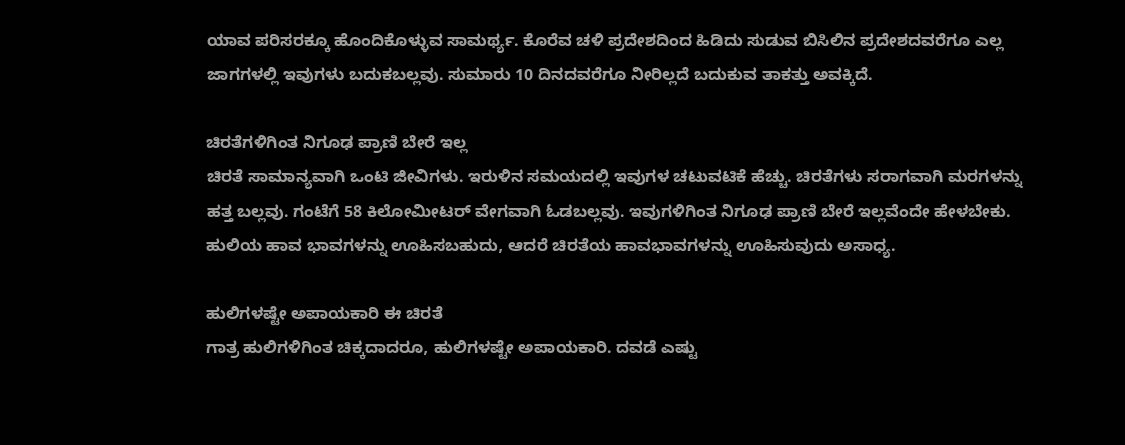ಯಾವ ಪರಿಸರಕ್ಕೂ ಹೊಂದಿಕೊಳ್ಳುವ ಸಾಮರ್ಥ್ಯ. ಕೊರೆವ ಚಳಿ ಪ್ರದೇಶದಿಂದ ಹಿಡಿದು ಸುಡುವ ಬಿಸಿಲಿನ ಪ್ರದೇಶದವರೆಗೂ ಎಲ್ಲ ಜಾಗಗಳಲ್ಲಿ ಇವುಗಳು ಬದುಕಬಲ್ಲವು. ಸುಮಾರು 10 ದಿನದವರೆಗೂ ನೀರಿಲ್ಲದೆ ಬದುಕುವ ತಾಕತ್ತು ಅವಕ್ಕಿದೆ.

ಚಿರತೆಗಳಿಗಿಂತ ನಿಗೂಢ ಪ್ರಾಣಿ ಬೇರೆ ಇಲ್ಲ
ಚಿರತೆ ಸಾಮಾನ್ಯವಾಗಿ ಒಂಟಿ ಜೀವಿಗಳು. ಇರುಳಿನ ಸಮಯದಲ್ಲಿ ಇವುಗಳ ಚಟುವಟಿಕೆ ಹೆಚ್ಚು. ಚಿರತೆಗಳು ಸರಾಗವಾಗಿ ಮರಗಳನ್ನು ಹತ್ತ ಬಲ್ಲವು. ಗಂಟೆಗೆ 58 ಕಿಲೋಮೀಟರ್ ವೇಗವಾಗಿ ಓಡಬಲ್ಲವು. ಇವುಗಳಿಗಿಂತ ನಿಗೂಢ ಪ್ರಾಣಿ ಬೇರೆ ಇಲ್ಲವೆಂದೇ ಹೇಳಬೇಕು. ಹುಲಿಯ ಹಾವ ಭಾವಗಳನ್ನು ಊಹಿಸಬಹುದು, ಆದರೆ ಚಿರತೆಯ ಹಾವಭಾವಗಳನ್ನು ಊಹಿಸುವುದು ಅಸಾಧ್ಯ.

ಹುಲಿಗಳಷ್ಟೇ ಅಪಾಯಕಾರಿ ಈ ಚಿರತೆ
ಗಾತ್ರ ಹುಲಿಗಳಿಗಿಂತ ಚಿಕ್ಕದಾದರೂ, ಹುಲಿಗಳಷ್ಟೇ ಅಪಾಯಕಾರಿ. ದವಡೆ ಎಷ್ಟು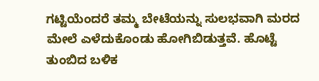ಗಟ್ಟಿಯೆಂದರೆ ತಮ್ಮ ಬೇಟೆಯನ್ನು ಸುಲಭವಾಗಿ ಮರದ ಮೇಲೆ ಎಳೆದುಕೊಂಡು ಹೋಗಿಬಿಡುತ್ತವೆ. ಹೊಟ್ಟೆ ತುಂಬಿದ ಬಳಿಕ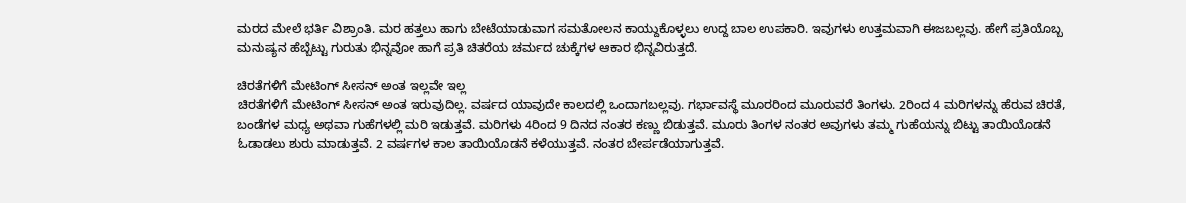ಮರದ ಮೇಲೆ ಭರ್ತಿ ವಿಶ್ರಾಂತಿ. ಮರ ಹತ್ತಲು ಹಾಗು ಬೇಟೆಯಾಡುವಾಗ ಸಮತೋಲನ ಕಾಯ್ದುಕೊಳ್ಳಲು ಉದ್ದ ಬಾಲ ಉಪಕಾರಿ. ಇವುಗಳು ಉತ್ತಮವಾಗಿ ಈಜಬಲ್ಲವು. ಹೇಗೆ ಪ್ರತಿಯೊಬ್ಬ ಮನುಷ್ಯನ ಹೆಬ್ಬೆಟ್ಟು ಗುರುತು ಭಿನ್ನವೋ ಹಾಗೆ ಪ್ರತಿ ಚಿತರೆಯ ಚರ್ಮದ ಚುಕ್ಕೆಗಳ ಆಕಾರ ಭಿನ್ನವಿರುತ್ತದೆ.

ಚಿರತೆಗಳಿಗೆ ಮೇಟಿಂಗ್ ಸೀಸನ್ ಅಂತ ಇಲ್ಲವೇ ಇಲ್ಲ
ಚಿರತೆಗಳಿಗೆ ಮೇಟಿಂಗ್ ಸೀಸನ್ ಅಂತ ಇರುವುದಿಲ್ಲ. ವರ್ಷದ ಯಾವುದೇ ಕಾಲದಲ್ಲಿ ಒಂದಾಗಬಲ್ಲವು. ಗರ್ಭಾವಸ್ಥೆ ಮೂರರಿಂದ ಮೂರುವರೆ ತಿಂಗಳು. 2ರಿಂದ 4 ಮರಿಗಳನ್ನು ಹೆರುವ ಚಿರತೆ, ಬಂಡೆಗಳ ಮಧ್ಯ ಅಥವಾ ಗುಹೆಗಳಲ್ಲಿ ಮರಿ ಇಡುತ್ತವೆ. ಮರಿಗಳು 4ರಿಂದ 9 ದಿನದ ನಂತರ ಕಣ್ಣು ಬಿಡುತ್ತವೆ. ಮೂರು ತಿಂಗಳ ನಂತರ ಅವುಗಳು ತಮ್ಮ ಗುಹೆಯನ್ನು ಬಿಟ್ಟು ತಾಯಿಯೊಡನೆ ಓಡಾಡಲು ಶುರು ಮಾಡುತ್ತವೆ. 2 ವರ್ಷಗಳ ಕಾಲ ತಾಯಿಯೊಡನೆ ಕಳೆಯುತ್ತವೆ. ನಂತರ ಬೇರ್ಪಡೆಯಾಗುತ್ತವೆ.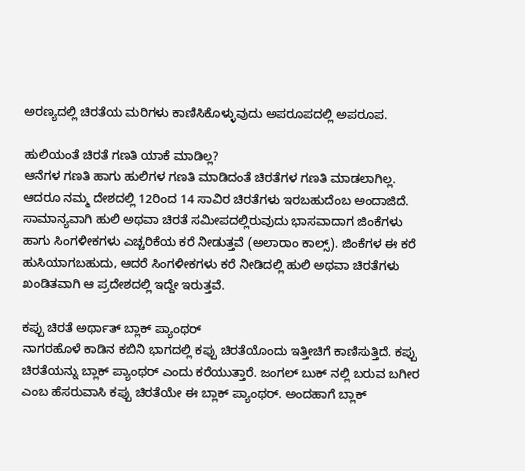ಅರಣ್ಯದಲ್ಲಿ ಚಿರತೆಯ ಮರಿಗಳು ಕಾಣಿಸಿಕೊಳ್ಳುವುದು ಅಪರೂಪದಲ್ಲಿ ಅಪರೂಪ.

ಹುಲಿಯಂತೆ ಚಿರತೆ ಗಣತಿ ಯಾಕೆ ಮಾಡಿಲ್ಲ?
ಆನೆಗಳ ಗಣತಿ ಹಾಗು ಹುಲಿಗಳ ಗಣತಿ ಮಾಡಿದಂತೆ ಚಿರತೆಗಳ ಗಣತಿ ಮಾಡಲಾಗಿಲ್ಲ. ಆದರೂ ನಮ್ಮ ದೇಶದಲ್ಲಿ 12ರಿಂದ 14 ಸಾವಿರ ಚಿರತೆಗಳು ಇರಬಹುದೆಂಬ ಅಂದಾಜಿದೆ. ಸಾಮಾನ್ಯವಾಗಿ ಹುಲಿ ಅಥವಾ ಚಿರತೆ ಸಮೀಪದಲ್ಲಿರುವುದು ಭಾಸವಾದಾಗ ಜಿಂಕೆಗಳು ಹಾಗು ಸಿಂಗಳೀಕಗಳು ಎಚ್ಚರಿಕೆಯ ಕರೆ ನೀಡುತ್ತವೆ (ಅಲಾರಾಂ ಕಾಲ್ಸ್). ಜಿಂಕೆಗಳ ಈ ಕರೆ ಹುಸಿಯಾಗಬಹುದು, ಆದರೆ ಸಿಂಗಳೀಕಗಳು ಕರೆ ನೀಡಿದಲ್ಲಿ ಹುಲಿ ಅಥವಾ ಚಿರತೆಗಳು ಖಂಡಿತವಾಗಿ ಆ ಪ್ರದೇಶದಲ್ಲಿ ಇದ್ದೇ ಇರುತ್ತವೆ.

ಕಪ್ಪು ಚಿರತೆ ಅರ್ಥಾತ್ ಬ್ಲಾಕ್ ಪ್ಯಾಂಥರ್
ನಾಗರಹೊಳೆ ಕಾಡಿನ ಕಬಿನಿ ಭಾಗದಲ್ಲಿ ಕಪ್ಪು ಚಿರತೆಯೊಂದು ಇತ್ತೀಚಿಗೆ ಕಾಣಿಸುತ್ತಿದೆ. ಕಪ್ಪು ಚಿರತೆಯನ್ನು ಬ್ಲಾಕ್ ಪ್ಯಾಂಥರ್ ಎಂದು ಕರೆಯುತ್ತಾರೆ. ಜಂಗಲ್ ಬುಕ್ ನಲ್ಲಿ ಬರುವ ಬಗೀರ ಎಂಬ ಹೆಸರುವಾಸಿ ಕಪ್ಪು ಚಿರತೆಯೇ ಈ ಬ್ಲಾಕ್ ಪ್ಯಾಂಥರ್. ಅಂದಹಾಗೆ ಬ್ಲಾಕ್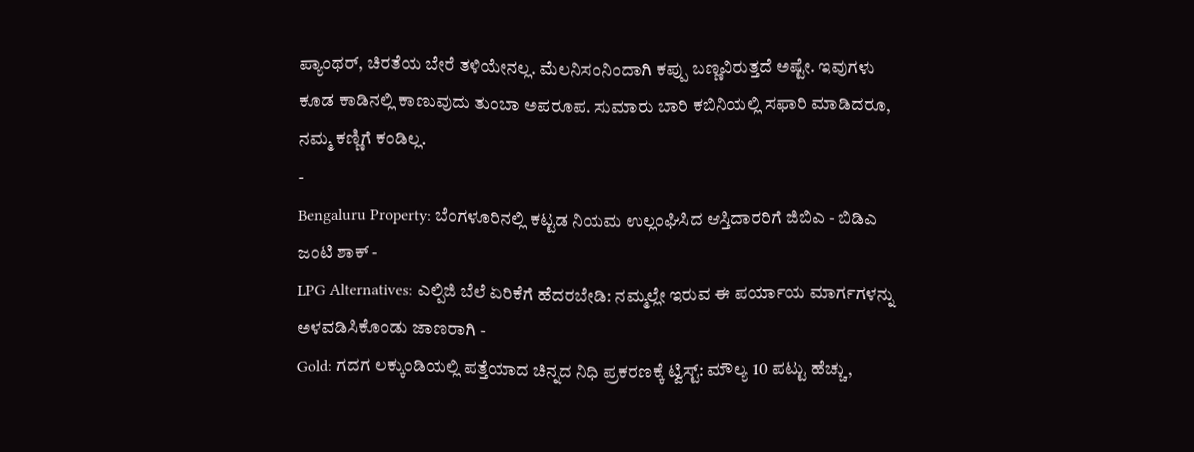ಪ್ಯಾಂಥರ್, ಚಿರತೆಯ ಬೇರೆ ತಳಿಯೇನಲ್ಲ. ಮೆಲನಿಸಂನಿಂದಾಗಿ ಕಪ್ಪು ಬಣ್ಣವಿರುತ್ತದೆ ಅಷ್ಟೇ. ಇವುಗಳು ಕೂಡ ಕಾಡಿನಲ್ಲಿ ಕಾಣುವುದು ತುಂಬಾ ಅಪರೂಪ. ಸುಮಾರು ಬಾರಿ ಕಬಿನಿಯಲ್ಲಿ ಸಫಾರಿ ಮಾಡಿದರೂ, ನಮ್ಮ ಕಣ್ಣಿಗೆ ಕಂಡಿಲ್ಲ.
-
Bengaluru Property: ಬೆಂಗಳೂರಿನಲ್ಲಿ ಕಟ್ಟಡ ನಿಯಮ ಉಲ್ಲಂಘಿಸಿದ ಆಸ್ತಿದಾರರಿಗೆ ಜಿಬಿಎ - ಬಿಡಿಎ ಜಂಟಿ ಶಾಕ್ -
LPG Alternatives: ಎಲ್ಪಿಜಿ ಬೆಲೆ ಏರಿಕೆಗೆ ಹೆದರಬೇಡಿ: ನಮ್ಮಲ್ಲೇ ಇರುವ ಈ ಪರ್ಯಾಯ ಮಾರ್ಗಗಳನ್ನು ಅಳವಡಿಸಿಕೊಂಡು ಜಾಣರಾಗಿ -
Gold: ಗದಗ ಲಕ್ಕುಂಡಿಯಲ್ಲಿ ಪತ್ತೆಯಾದ ಚಿನ್ನದ ನಿಧಿ ಪ್ರಕರಣಕ್ಕೆ ಟ್ವಿಸ್ಟ್: ಮೌಲ್ಯ 10 ಪಟ್ಟು ಹೆಚ್ಚು,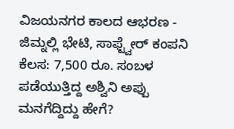ವಿಜಯನಗರ ಕಾಲದ ಆಭರಣ -
ಜಿಮ್ನಲ್ಲಿ ಭೇಟಿ, ಸಾಫ್ಟ್ವೇರ್ ಕಂಪನಿ ಕೆಲಸ: 7,500 ರೂ. ಸಂಬಳ ಪಡೆಯುತ್ತಿದ್ದ ಅಶ್ವಿನಿ ಅಪ್ಪು ಮನಗೆದ್ದಿದ್ದು ಹೇಗೆ?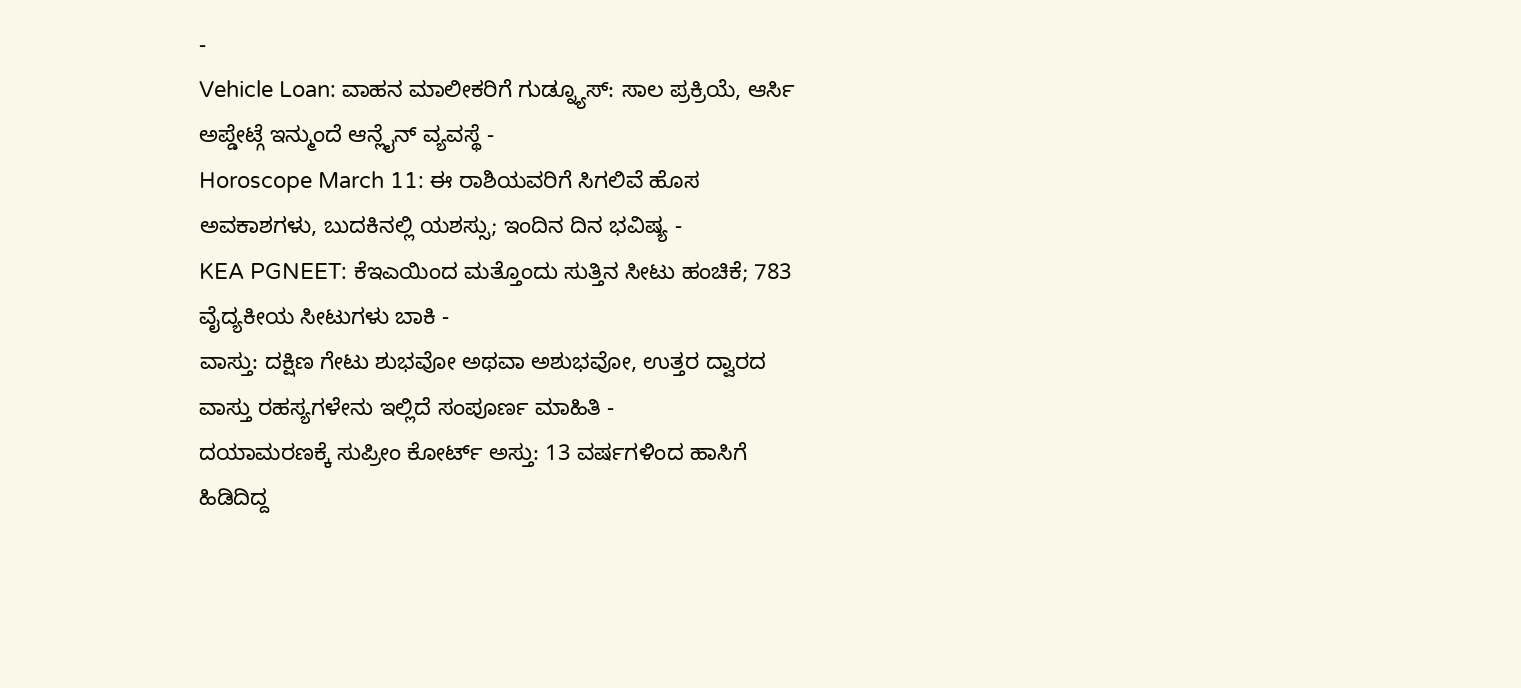-
Vehicle Loan: ವಾಹನ ಮಾಲೀಕರಿಗೆ ಗುಡ್ನ್ಯೂಸ್: ಸಾಲ ಪ್ರಕ್ರಿಯೆ, ಆರ್ಸಿ ಅಪ್ಡೇಟ್ಗೆ ಇನ್ಮುಂದೆ ಆನ್ಲೈನ್ ವ್ಯವಸ್ಥೆ -
Horoscope March 11: ಈ ರಾಶಿಯವರಿಗೆ ಸಿಗಲಿವೆ ಹೊಸ ಅವಕಾಶಗಳು, ಬುದಕಿನಲ್ಲಿ ಯಶಸ್ಸು; ಇಂದಿನ ದಿನ ಭವಿಷ್ಯ -
KEA PGNEET: ಕೆಇಎಯಿಂದ ಮತ್ತೊಂದು ಸುತ್ತಿನ ಸೀಟು ಹಂಚಿಕೆ; 783 ವೈದ್ಯಕೀಯ ಸೀಟುಗಳು ಬಾಕಿ -
ವಾಸ್ತು: ದಕ್ಷಿಣ ಗೇಟು ಶುಭವೋ ಅಥವಾ ಅಶುಭವೋ, ಉತ್ತರ ದ್ವಾರದ ವಾಸ್ತು ರಹಸ್ಯಗಳೇನು ಇಲ್ಲಿದೆ ಸಂಪೂರ್ಣ ಮಾಹಿತಿ -
ದಯಾಮರಣಕ್ಕೆ ಸುಪ್ರೀಂ ಕೋರ್ಟ್ ಅಸ್ತು: 13 ವರ್ಷಗಳಿಂದ ಹಾಸಿಗೆ ಹಿಡಿದಿದ್ದ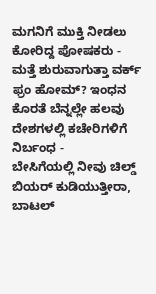ಮಗನಿಗೆ ಮುಕ್ತಿ ನೀಡಲು ಕೋರಿದ್ದ ಪೋಷಕರು -
ಮತ್ತೆ ಶುರುವಾಗುತ್ತಾ ವರ್ಕ್ ಫ್ರಂ ಹೋಮ್? ಇಂಧನ ಕೊರತೆ ಬೆನ್ನಲ್ಲೇ ಹಲವು ದೇಶಗಳಲ್ಲಿ ಕಚೇರಿಗಳಿಗೆ ನಿರ್ಬಂಧ -
ಬೇಸಿಗೆಯಲ್ಲಿ ನೀವು ಚಿಲ್ಡ್ ಬಿಯರ್ ಕುಡಿಯುತ್ತೀರಾ, ಬಾಟಲ್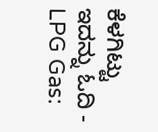ಕೆಳಗಿಟ್ಟು ಇದನ್ನು ಓದಿ -
LPG Gas: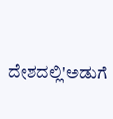ದೇಶದಲ್ಲಿ'ಅಡುಗೆ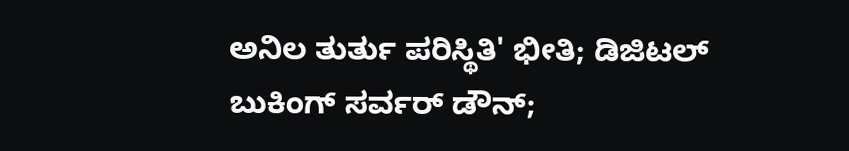ಅನಿಲ ತುರ್ತು ಪರಿಸ್ಥಿತಿ' ಭೀತಿ; ಡಿಜಿಟಲ್ ಬುಕಿಂಗ್ ಸರ್ವರ್ ಡೌನ್;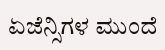ಏಜೆನ್ಸಿಗಳ ಮುಂದೆ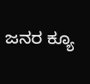ಜನರ ಕ್ಯೂ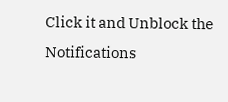Click it and Unblock the Notifications